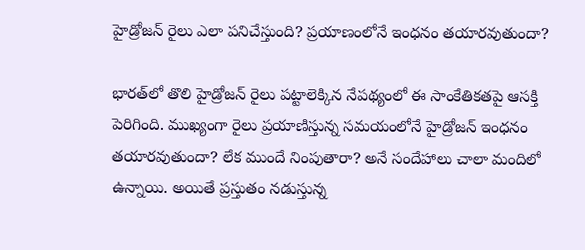హైడ్రోజన్ రైలు ఎలా పనిచేస్తుంది? ప్రయాణంలోనే ఇంధనం తయారవుతుందా?

భారత్‌లో తొలి హైడ్రోజన్ రైలు పట్టాలెక్కిన నేపథ్యంలో ఈ సాంకేతికతపై ఆసక్తి పెరిగింది. ముఖ్యంగా రైలు ప్రయాణిస్తున్న సమయంలోనే హైడ్రోజన్ ఇంధనం తయారవుతుందా? లేక ముందే నింపుతారా? అనే సందేహాలు చాలా మందిలో ఉన్నాయి. అయితే ప్రస్తుతం నడుస్తున్న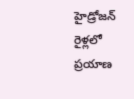హైడ్రోజన్ రైళ్లలో ప్రయాణ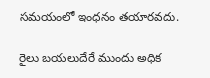సమయంలో ఇంధనం తయారవదు.

రైలు బయలుదేరే ముందు అధిక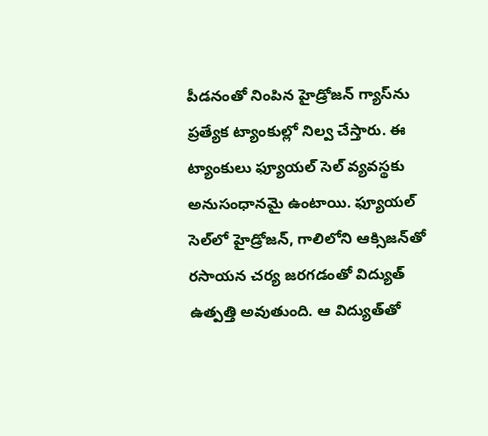పీడనంతో నింపిన హైడ్రోజన్ గ్యాస్‌ను ప్రత్యేక ట్యాంకుల్లో నిల్వ చేస్తారు. ఈ ట్యాంకులు ఫ్యూయల్ సెల్ వ్యవస్థకు అనుసంధానమై ఉంటాయి. ఫ్యూయల్ సెల్‌లో హైడ్రోజన్, గాలిలోని ఆక్సిజన్‌తో రసాయన చర్య జరగడంతో విద్యుత్ ఉత్పత్తి అవుతుంది. ఆ విద్యుత్‌తో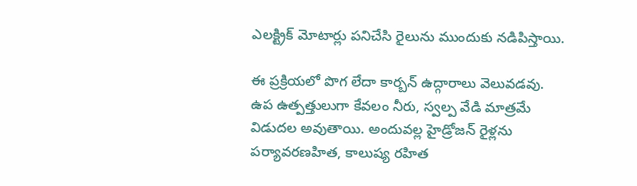ఎలక్ట్రిక్ మోటార్లు పనిచేసి రైలును ముందుకు నడిపిస్తాయి.

ఈ ప్రక్రియలో పొగ లేదా కార్బన్ ఉద్గారాలు వెలువడవు. ఉప ఉత్పత్తులుగా కేవలం నీరు, స్వల్ప వేడి మాత్రమే విడుదల అవుతాయి. అందువల్ల హైడ్రోజన్ రైళ్లను పర్యావరణహిత, కాలుష్య రహిత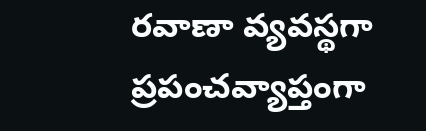రవాణా వ్యవస్థగా ప్రపంచవ్యాప్తంగా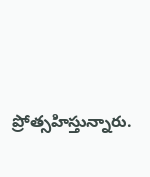ప్రోత్సహిస్తున్నారు.